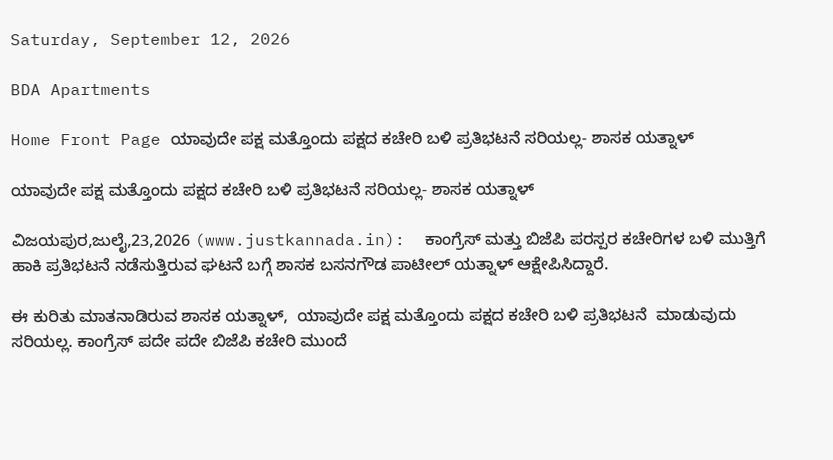Saturday, September 12, 2026

BDA Apartments

Home Front Page ಯಾವುದೇ ಪಕ್ಷ ಮತ್ತೊಂದು ಪಕ್ಷದ ಕಚೇರಿ ಬಳಿ ಪ್ರತಿಭಟನೆ ಸರಿಯಲ್ಲ- ಶಾಸಕ ಯತ್ನಾಳ್

ಯಾವುದೇ ಪಕ್ಷ ಮತ್ತೊಂದು ಪಕ್ಷದ ಕಚೇರಿ ಬಳಿ ಪ್ರತಿಭಟನೆ ಸರಿಯಲ್ಲ- ಶಾಸಕ ಯತ್ನಾಳ್

ವಿಜಯಪುರ,ಜುಲೈ,23,2026 (www.justkannada.in):  ಕಾಂಗ್ರೆಸ್ ಮತ್ತು ಬಿಜೆಪಿ ಪರಸ್ಪರ ಕಚೇರಿಗಳ ಬಳಿ ಮುತ್ತಿಗೆ ಹಾಕಿ ಪ್ರತಿಭಟನೆ ನಡೆಸುತ್ತಿರುವ ಘಟನೆ ಬಗ್ಗೆ ಶಾಸಕ ಬಸನಗೌಡ ಪಾಟೀಲ್ ಯತ್ನಾಳ್ ಆಕ್ಷೇಪಿಸಿದ್ದಾರೆ.

ಈ ಕುರಿತು ಮಾತನಾಡಿರುವ ಶಾಸಕ ಯತ್ನಾಳ್,  ಯಾವುದೇ ಪಕ್ಷ ಮತ್ತೊಂದು ಪಕ್ಷದ ಕಚೇರಿ ಬಳಿ ಪ್ರತಿಭಟನೆ  ಮಾಡುವುದು ಸರಿಯಲ್ಲ. ಕಾಂಗ್ರೆಸ್ ಪದೇ ಪದೇ ಬಿಜೆಪಿ ಕಚೇರಿ ಮುಂದೆ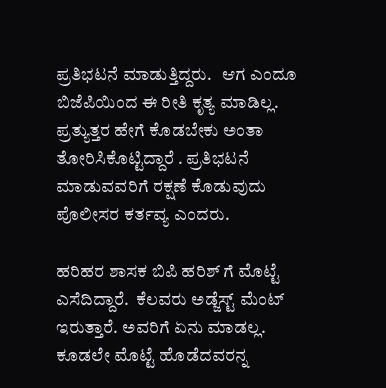ಪ್ರತಿಭಟನೆ ಮಾಡುತ್ತಿದ್ದರು.   ಆಗ ಎಂದೂ ಬಿಜೆಪಿಯಿಂದ ಈ ರೀತಿ ಕೃತ್ಯ ಮಾಡಿಲ್ಲ. ಪ್ರತ್ಯುತ್ತರ ಹೇಗೆ ಕೊಡಬೇಕು ಅಂತಾ ತೋರಿಸಿಕೊಟ್ಟಿದ್ದಾರೆ . ಪ್ರತಿಭಟನೆ ಮಾಡುವವರಿಗೆ ರಕ್ಷಣೆ ಕೊಡುವುದು ಪೊಲೀಸರ ಕರ್ತವ್ಯ ಎಂದರು.

ಹರಿಹರ ಶಾಸಕ ಬಿಪಿ ಹರಿಶ್ ಗೆ ಮೊಟ್ಟೆ ಎಸೆದಿದ್ದಾರೆ.  ಕೆಲವರು ಅಡ್ಜೆಸ್ಟ್ ಮೆಂಟ್ ಇರುತ್ತಾರೆ. ಅವರಿಗೆ ಏನು ಮಾಡಲ್ಲ.  ಕೂಡಲೇ ಮೊಟ್ಟೆ ಹೊಡೆದವರನ್ನ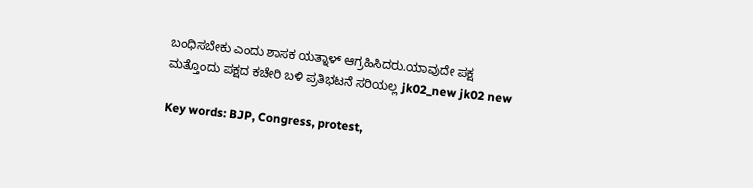ಬಂಧಿಸಬೇಕು ಎಂದು ಶಾಸಕ ಯತ್ನಾಳ್ ಆಗ್ರಹಿಸಿದರು.ಯಾವುದೇ ಪಕ್ಷ ಮತ್ತೊಂದು ಪಕ್ಷದ ಕಚೇರಿ ಬಳಿ ಪ್ರತಿಭಟನೆ ಸರಿಯಲ್ಲ jk02_new jk02 new

Key words: BJP, Congress, protest,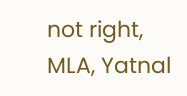not right, MLA, Yatnal